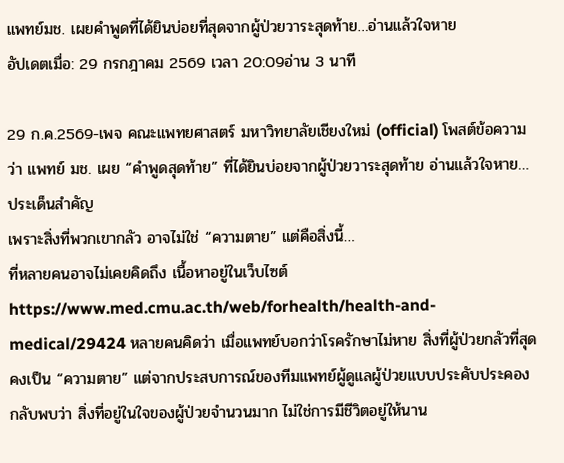แพทย์มช. เผยคำพูดที่ได้ยินบ่อยที่สุดจากผู้ป่วยวาระสุดท้าย…อ่านแล้วใจหาย
อัปเดตเมื่อ: 29 กรกฎาคม 2569 เวลา 20:09อ่าน 3 นาที

29 ก.ค.2569-เพจ คณะแพทยศาสตร์ มหาวิทยาลัยเชียงใหม่ (official) โพสต์ข้อความว่า แพทย์ มช. เผย “คำพูดสุดท้าย” ที่ได้ยินบ่อยจากผู้ป่วยวาระสุดท้าย อ่านแล้วใจหาย…
ประเด็นสำคัญ
เพราะสิ่งที่พวกเขากลัว อาจไม่ใช่ “ความตาย” แต่คือสิ่งนี้…
ที่หลายคนอาจไม่เคยคิดถึง เนื้อหาอยู่ในเว็บไซต์ https://www.med.cmu.ac.th/web/forhealth/health-and-medical/29424 หลายคนคิดว่า เมื่อแพทย์บอกว่าโรครักษาไม่หาย สิ่งที่ผู้ป่วยกลัวที่สุดคงเป็น “ความตาย” แต่จากประสบการณ์ของทีมแพทย์ผู้ดูแลผู้ป่วยแบบประคับประคอง กลับพบว่า สิ่งที่อยู่ในใจของผู้ป่วยจำนวนมาก ไม่ใช่การมีชีวิตอยู่ให้นาน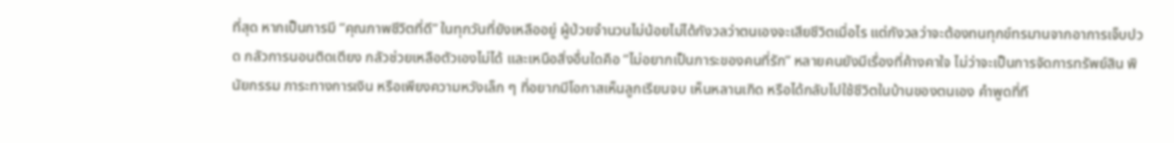ที่สุด หากเป็นการมี “คุณภาพชีวิตที่ดี” ในทุกวันที่ยังเหลืออยู่ ผู้ป่วยจำนวนไม่น้อยไม่ได้กังวลว่าตนเองจะเสียชีวิตเมื่อไร แต่กังวลว่าจะต้องทนทุกข์ทรมานจากอาการเจ็บปวด กลัวการนอนติดเตียง กลัวช่วยเหลือตัวเองไม่ได้ และเหนือสิ่งอื่นใดคือ “ไม่อยากเป็นภาระของคนที่รัก” หลายคนยังมีเรื่องที่ค้างคาใจ ไม่ว่าจะเป็นการจัดการทรัพย์สิน พินัยกรรม ภาระทางการเงิน หรือเพียงความหวังเล็ก ๆ ที่อยากมีโอกาสเห็นลูกเรียนจบ เห็นหลานเกิด หรือได้กลับไปใช้ชีวิตในบ้านของตนเอง คำพูดที่ที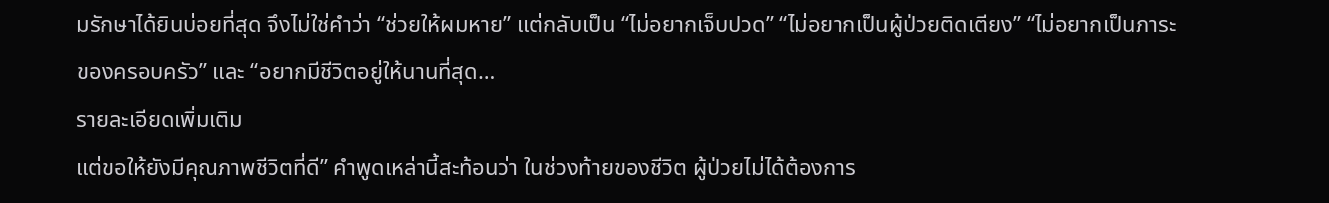มรักษาได้ยินบ่อยที่สุด จึงไม่ใช่คำว่า “ช่วยให้ผมหาย” แต่กลับเป็น “ไม่อยากเจ็บปวด” “ไม่อยากเป็นผู้ป่วยติดเตียง” “ไม่อยากเป็นภาระของครอบครัว” และ “อยากมีชีวิตอยู่ให้นานที่สุด…
รายละเอียดเพิ่มเติม
แต่ขอให้ยังมีคุณภาพชีวิตที่ดี” คำพูดเหล่านี้สะท้อนว่า ในช่วงท้ายของชีวิต ผู้ป่วยไม่ได้ต้องการ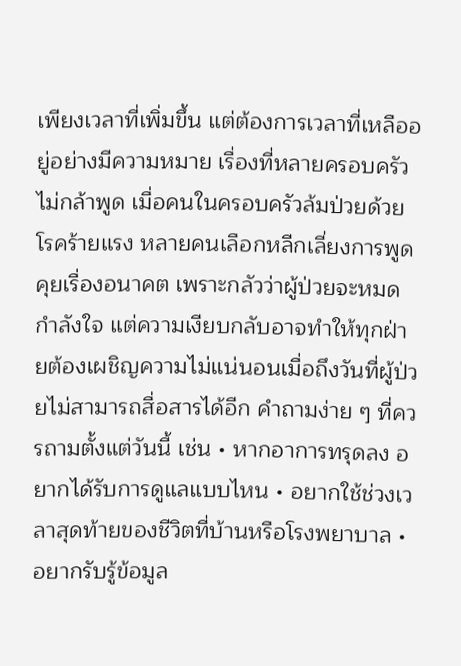เพียงเวลาที่เพิ่มขึ้น แต่ต้องการเวลาที่เหลืออยู่อย่างมีความหมาย เรื่องที่หลายครอบครัวไม่กล้าพูด เมื่อคนในครอบครัวล้มป่วยด้วยโรคร้ายแรง หลายคนเลือกหลีกเลี่ยงการพูดคุยเรื่องอนาคต เพราะกลัวว่าผู้ป่วยจะหมดกำลังใจ แต่ความเงียบกลับอาจทำให้ทุกฝ่ายต้องเผชิญความไม่แน่นอนเมื่อถึงวันที่ผู้ป่วยไม่สามารถสื่อสารได้อีก คำถามง่าย ๆ ที่ควรถามตั้งแต่วันนี้ เช่น • หากอาการทรุดลง อยากได้รับการดูแลแบบไหน • อยากใช้ช่วงเวลาสุดท้ายของชีวิตที่บ้านหรือโรงพยาบาล • อยากรับรู้ข้อมูล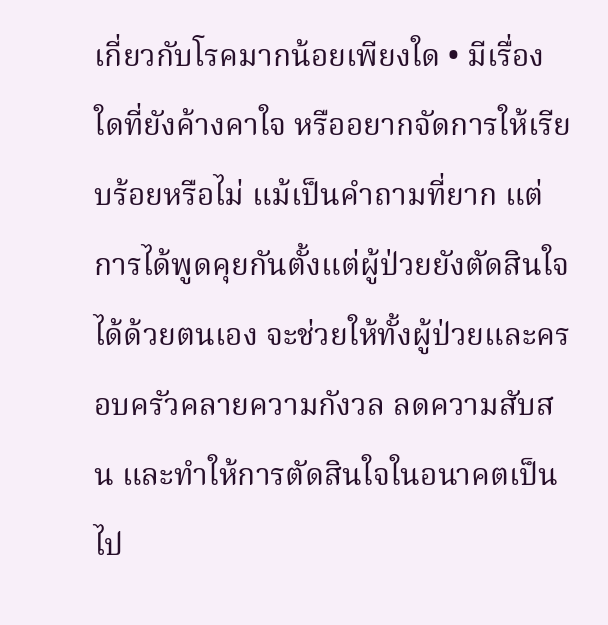เกี่ยวกับโรคมากน้อยเพียงใด • มีเรื่องใดที่ยังค้างคาใจ หรืออยากจัดการให้เรียบร้อยหรือไม่ แม้เป็นคำถามที่ยาก แต่การได้พูดคุยกันตั้งแต่ผู้ป่วยยังตัดสินใจได้ด้วยตนเอง จะช่วยให้ทั้งผู้ป่วยและครอบครัวคลายความกังวล ลดความสับสน และทำให้การตัดสินใจในอนาคตเป็นไป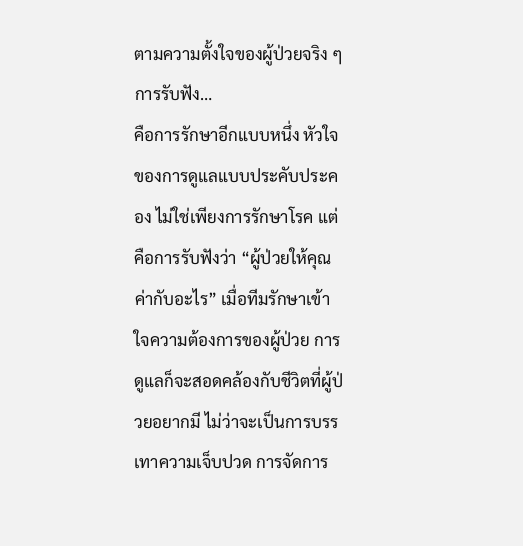ตามความตั้งใจของผู้ป่วยจริง ๆ การรับฟัง…
คือการรักษาอีกแบบหนึ่ง หัวใจของการดูแลแบบประคับประคอง ไม่ใช่เพียงการรักษาโรค แต่คือการรับฟังว่า “ผู้ป่วยให้คุณค่ากับอะไร” เมื่อทีมรักษาเข้าใจความต้องการของผู้ป่วย การดูแลก็จะสอดคล้องกับชีวิตที่ผู้ป่วยอยากมี ไม่ว่าจะเป็นการบรรเทาความเจ็บปวด การจัดการ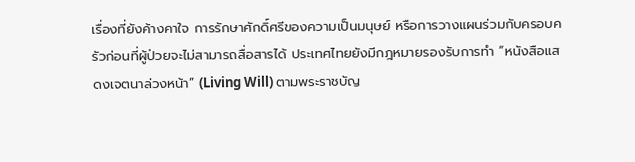เรื่องที่ยังค้างคาใจ การรักษาศักดิ์ศรีของความเป็นมนุษย์ หรือการวางแผนร่วมกับครอบครัวก่อนที่ผู้ป่วยจะไม่สามารถสื่อสารได้ ประเทศไทยยังมีกฎหมายรองรับการทำ “หนังสือแสดงเจตนาล่วงหน้า” (Living Will) ตามพระราชบัญ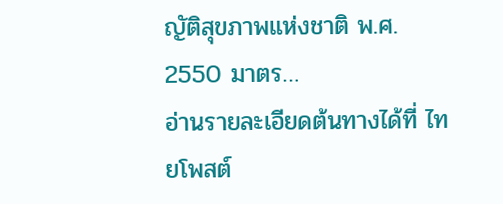ญัติสุขภาพแห่งชาติ พ.ศ. 2550 มาตร…
อ่านรายละเอียดต้นทางได้ที่ ไทยโพสต์